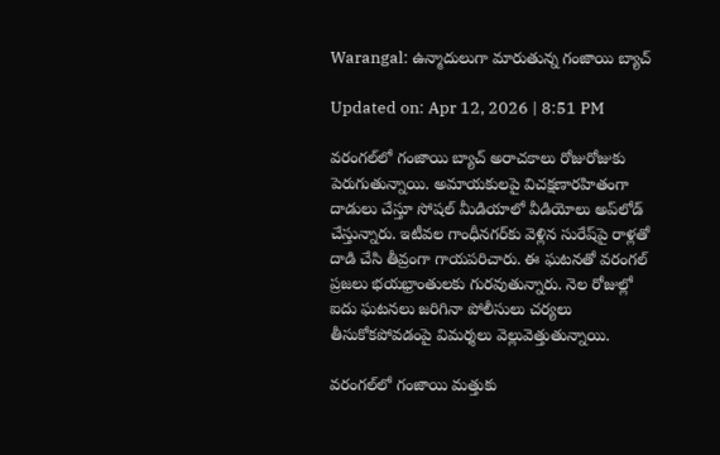Warangal: ఉన్మాదులుగా మారుతున్న గంజాయి బ్యాచ్

Updated on: Apr 12, 2026 | 8:51 PM

వరంగల్‌లో గంజాయి బ్యాచ్ అరాచకాలు రోజురోజుకు పెరుగుతున్నాయి. అమాయకులపై విచక్షణారహితంగా దాడులు చేస్తూ సోషల్ మీడియాలో వీడియోలు అప్‌లోడ్ చేస్తున్నారు. ఇటీవల గాంధీనగర్‌కు వెళ్లిన సురేష్‌పై రాళ్లతో దాడి చేసి తీవ్రంగా గాయపరిచారు. ఈ ఘటనతో వరంగల్ ప్రజలు భయభ్రాంతులకు గురవుతున్నారు. నెల రోజుల్లో ఐదు ఘటనలు జరిగినా పోలీసులు చర్యలు తీసుకోకపోవడంపై విమర్శలు వెల్లువెత్తుతున్నాయి.

వరంగల్‌లో గంజాయి మత్తుకు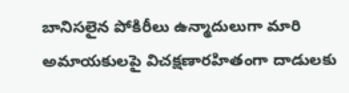బానిసలైన పోకిరీలు ఉన్మాదులుగా మారి అమాయకులపై విచక్షణారహితంగా దాడులకు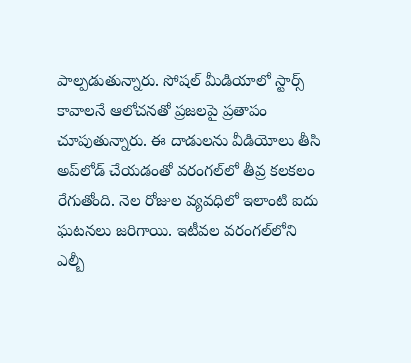పాల్పడుతున్నారు. సోషల్ మీడియాలో స్టార్స్ కావాలనే ఆలోచనతో ప్రజలపై ప్రతాపం చూపుతున్నారు. ఈ దాడులను వీడియోలు తీసి అప్‌లోడ్ చేయడంతో వరంగల్‌లో తీవ్ర కలకలం రేగుతోంది. నెల రోజుల వ్యవధిలో ఇలాంటి ఐదు ఘటనలు జరిగాయి. ఇటీవల వరంగల్‌లోని ఎల్బీ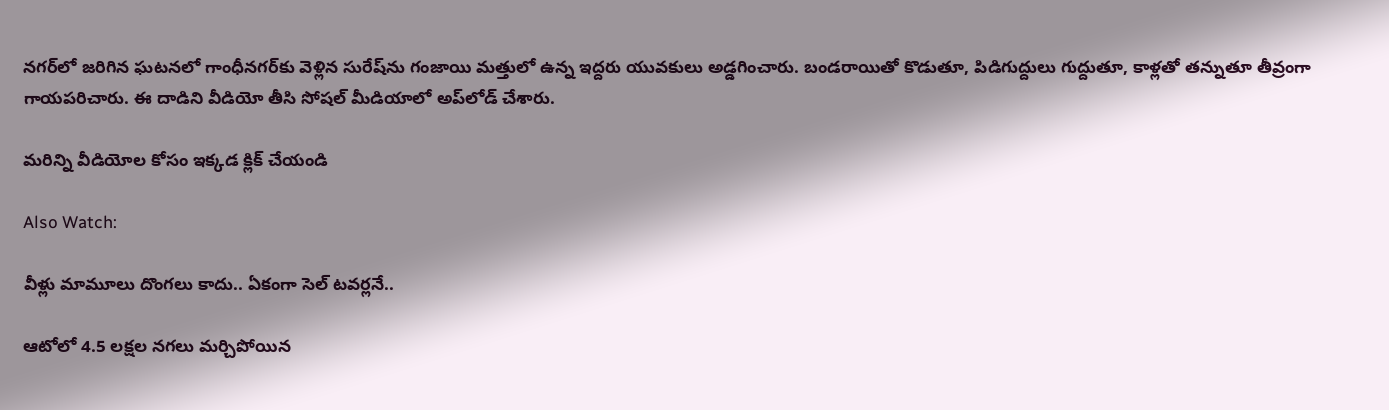నగర్‌లో జరిగిన ఘటనలో గాంధీనగర్‌కు వెళ్లిన సురేష్‌ను గంజాయి మత్తులో ఉన్న ఇద్దరు యువకులు అడ్డగించారు. బండరాయితో కొడుతూ, పిడిగుద్దులు గుద్దుతూ, కాళ్లతో తన్నుతూ తీవ్రంగా గాయపరిచారు. ఈ దాడిని వీడియో తీసి సోషల్ మీడియాలో అప్‌లోడ్ చేశారు.

మరిన్ని వీడియోల కోసం ఇక్కడ క్లిక్ చేయండి

Also Watch:

వీళ్లు మామూలు దొంగలు కాదు.. ఏకంగా సెల్‌ టవర్లనే..

ఆటోలో 4.5 లక్షల నగలు మర్చిపోయిన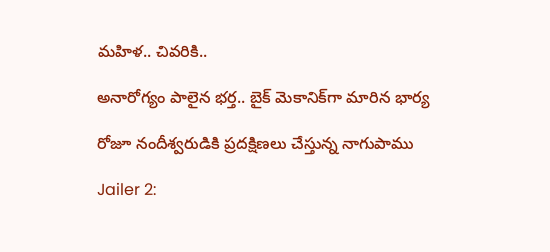మహిళ.. చివరికి..

అనారోగ్యం పాలైన భర్త.. బైక్‌ మెకానిక్‌గా మారిన భార్య

రోజూ నందీశ్వరుడికి ప్రదక్షిణలు చేస్తున్న నాగుపాము

Jailer 2: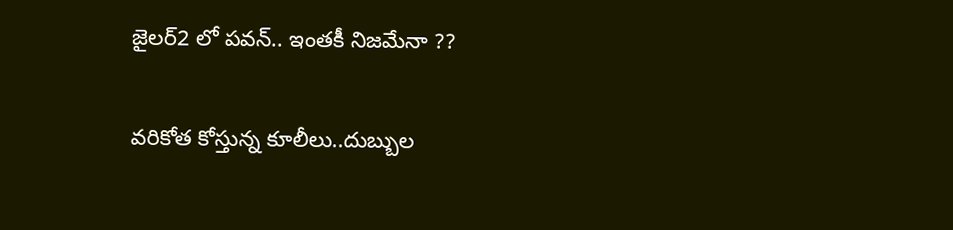జైలర్‌2 లో పవన్‌.. ఇంతకీ నిజమేనా ??

వరికోత కోస్తున్న కూలీలు..దుబ్బుల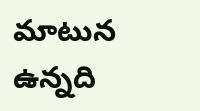మాటున ఉన్నది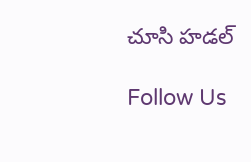చూసి హడల్‌

Follow Us